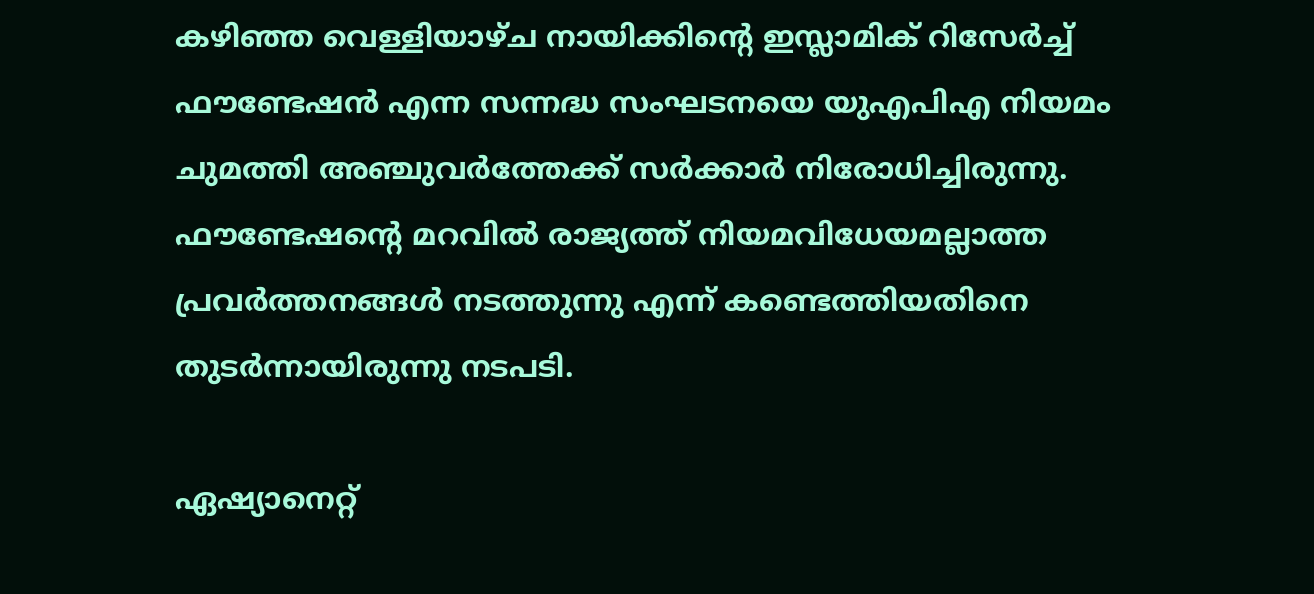കഴിഞ്ഞ വെള്ളിയാഴ്ച നായിക്കിന്റെ ഇസ്ലാമിക് റിസേര്‍ച്ച് ഫൗണ്ടേഷന്‍ എന്ന സന്നദ്ധ സംഘടനയെ യുഎപിഎ നിയമം ചുമത്തി അഞ്ചുവര്‍ത്തേക്ക് സര്‍ക്കാര്‍ നിരോധിച്ചിരുന്നു. ഫൗണ്ടേഷന്റെ മറവില്‍ രാജ്യത്ത് നിയമവിധേയമല്ലാത്ത പ്രവര്‍ത്തനങ്ങള്‍ നടത്തുന്നു എന്ന് കണ്ടെത്തിയതിനെ തുടര്‍ന്നായിരുന്നു നടപടി.

ഏഷ്യാനെറ്റ്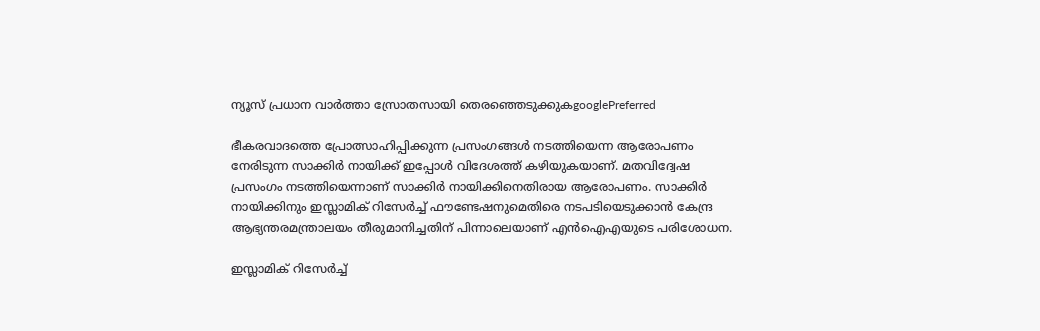ന്യൂസ് പ്രധാന വാർത്താ സ്രോതസായി തെരഞ്ഞെടുക്കുകgooglePreferred

ഭീകരവാദത്തെ പ്രോത്സാഹിപ്പിക്കുന്ന പ്രസംഗങ്ങള്‍ നടത്തിയെന്ന ആരോപണം നേരിടുന്ന സാക്കിര്‍ നായിക്ക് ഇപ്പോള്‍ വിദേശത്ത് കഴിയുകയാണ്. മതവിദ്വേഷ പ്രസംഗം നടത്തിയെന്നാണ് സാക്കിര്‍ നായിക്കിനെതിരായ ആരോപണം. സാക്കിര്‍ നായിക്കിനും ഇസ്ലാമിക് റിസേര്‍ച്ച് ഫൗണ്ടേഷനുമെതിരെ നടപടിയെടുക്കാന്‍ കേന്ദ്ര ആഭ്യന്തരമന്ത്രാലയം തീരുമാനിച്ചതിന് പിന്നാലെയാണ് എന്‍ഐഎയുടെ പരിശോധന.

ഇസ്ലാമിക് റിസേര്‍ച്ച്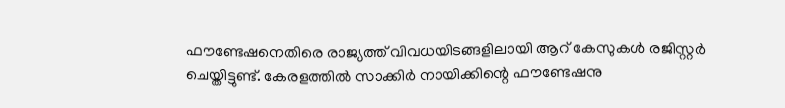ഫൗണ്ടേഷനെതിരെ രാജ്യത്ത് വിവധയിടങ്ങളിലായി ആറ് കേസുകള്‍ രജിസ്റ്റര്‍ ചെയ്തിട്ടുണ്ട്. കേരളത്തില്‍ സാക്കിര്‍ നായിക്കിന്റെ ഫൗണ്ടേഷനു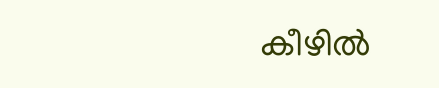കീഴില്‍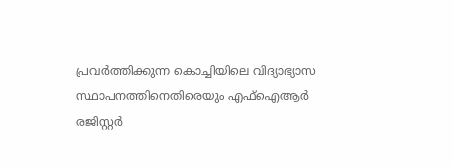പ്രവര്‍ത്തിക്കുന്ന കൊച്ചിയിലെ വിദ്യാഭ്യാസ സ്ഥാപനത്തിനെതിരെയും എഫ്‌ഐആര്‍ രജിസ്റ്റര്‍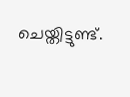ചെയ്തിട്ടുണ്ട്.